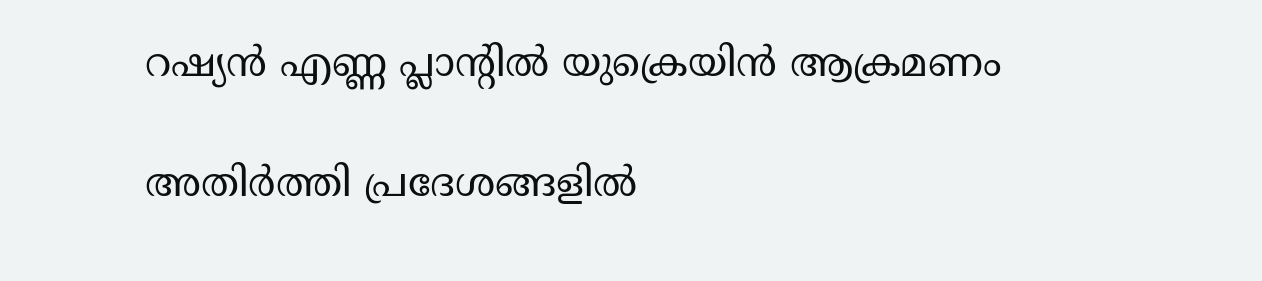റഷ്യൻ എണ്ണ പ്ലാന്റില്‍ യുക്രെയിൻ ആക്രമണം

അതിർത്തി പ്രദേശങ്ങളില്‍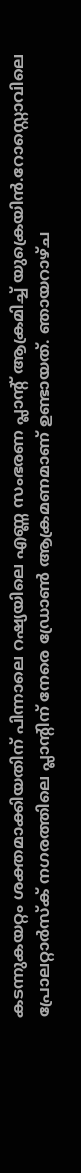കടന്നുകയറ്റം ശക്തമാക്കിയതിന് പിന്നാലെ റഷ്യയിലെ എണ്ണ സംഭരണ പ്ലാന്റ് ആക്രമിച്ച്‌ യുക്രെയിൻ.റോസ്റ്റൊവിലെ പ്രോലറ്റാർസ്ക് നഗരത്തിലെ പ്ലാന്റിന് നേരെ ഡ്രോണ്‍ ആക്രമണമാണ് ഉണ്ടായത്. ഞായറാഴ്ച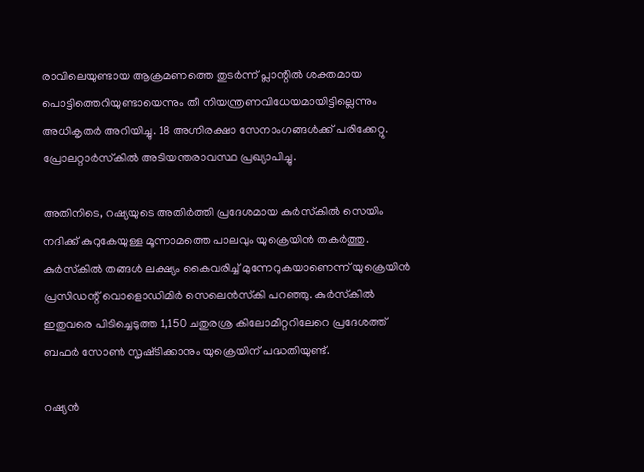രാവിലെയുണ്ടായ ആക്രമണത്തെ തുടർന്ന് പ്ലാന്റില്‍ ശക്തമായ പൊട്ടിത്തെറിയുണ്ടായെന്നും തീ നിയന്ത്രണവിധേയമായിട്ടില്ലെന്നും അധികൃതർ അറിയിച്ചു. 18 അഗ്നിരക്ഷാ സേനാംഗങ്ങള്‍ക്ക് പരിക്കേറ്റു. പ്രോലറ്റാർസ്‌കില്‍ അടിയന്തരാവസ്ഥ പ്രഖ്യാപിച്ചു.

അതിനിടെ, റഷ്യയുടെ അതിർത്തി പ്രദേശമായ കുർസ്‌കില്‍ സെയിം നദിക്ക് കുറുകേയുള്ള മൂന്നാമത്തെ പാലവും യുക്രെയിൻ തകർത്തു. കുർസ്‌കില്‍ തങ്ങള്‍ ലക്ഷ്യം കൈവരിച്ച്‌ മുന്നേറുകയാണെന്ന് യുക്രെയിൻ പ്രസിഡന്റ് വൊളൊഡിമിർ സെലെൻ‌സ്‌കി പറഞ്ഞു. കുർസ്‌കില്‍ ഇതുവരെ പിടിച്ചെടുത്ത 1,150 ചതുരശ്ര കിലോമീറ്ററിലേറെ പ്രദേശത്ത് ബഫർ സോണ്‍ സൃ‌ഷ്‌ടിക്കാനും യുക്രെയിന് പദ്ധതിയുണ്ട്.

റഷ്യൻ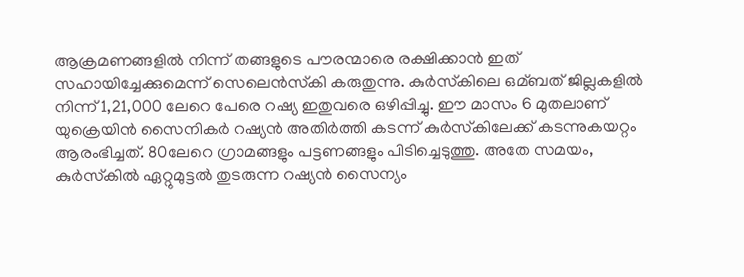ആക്രമണങ്ങളില്‍ നിന്ന് തങ്ങളുടെ പൗരന്മാരെ രക്ഷിക്കാൻ ഇത് സഹായിച്ചേക്കുമെന്ന് സെലെൻസ്‌കി കരുതുന്നു. കുർസ്‌കിലെ ഒമ്ബത് ജില്ലകളില്‍ നിന്ന് 1,21,000 ലേറെ പേരെ റഷ്യ ഇതുവരെ ഒഴിപ്പിച്ചു. ഈ മാസം 6 മുതലാണ് യുക്രെയിൻ സൈനികർ റഷ്യൻ അതിർത്തി കടന്ന് കുർസ്‌കിലേക്ക് കടന്നുകയറ്റം ആരംഭിച്ചത്. 80ലേറെ ഗ്രാമങ്ങളും പട്ടണങ്ങളും പിടിച്ചെടുത്തു. അതേ സമയം, കുർസ്‌കില്‍ ഏറ്റുമുട്ടല്‍ തുടരുന്ന റഷ്യൻ സൈന്യം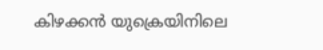കിഴക്കൻ യുക്രെയിനിലെ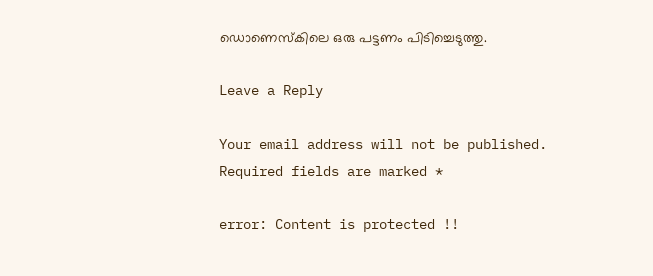ഡൊണെസ്‌കിലെ ഒരു പട്ടണം പിടിച്ചെടുത്തു.

Leave a Reply

Your email address will not be published. Required fields are marked *

error: Content is protected !!